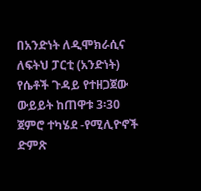በአንድነት ለዲሞክራሲና ለፍትህ ፓርቲ (አንድነት) የሴቶች ጉዳይ የተዘጋጀው ውይይት ከጠዋቱ 3፡30 ጀምሮ ተካሄደ -የሚሊዮኖች ድምጽ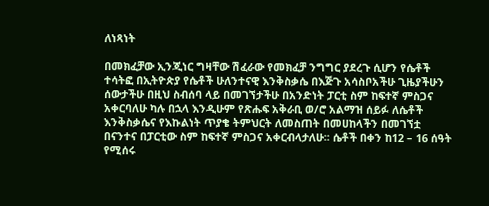ለነጻነት

በመክፈቻው ኢንጂነር ግዛቸው ሽፈራው የመክፈቻ ንግግር ያደረጉ ሲሆን የሴቶች ተሳትፎ በኢትዮጵያ የሴቶች ሁለንተናዊ እንቅስቃሴ በእጅጉ አሳስቦአችሁ ጊዜያችሁን ሰውታችሁ በዚህ ስብሰባ ላይ በመገኘታችሁ በአንድነት ፓርቲ ስም ከፍተኛ ምስጋና አቀርባለሁ ካሉ በኋላ እንዲሁም የጽሑፍ አቅራቢ ወ/ሮ አልማዝ ሰይፉ ለሴቶች እንቅስቃሴና የእኩልነት ጥያቄ ትምህርት ለመስጠት በመሀከላችን በመገኘቷ በናንተና በፓርቲው ስም ከፍተኛ ምስጋና አቀርብላታለሁ፡፡ ሴቶች በቀን ከ12 – 16 ሰዓት የሚሰሩ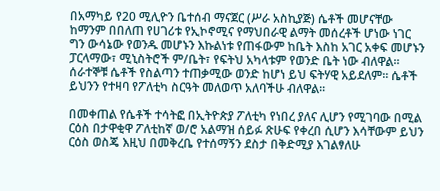በአማካይ የ20 ሚሊዮን ቤተሰብ ማናጀር (ሥራ አስኪያጅ) ሴቶች መሆናቸው ከማንም በበለጠ የሀገሪቱ የኢኮኖሚና የማህበራዊ ልማት መሰረቶች ሆነው ነገር ግን ውሳኔው የወንዱ መሆኑን እኩልነቱ የጠፋውም ከቤት እስከ አገር አቀፍ መሆኑን ፓርላማው፣ ሚኒስትሮች ም/ቤት፣ የፍትህ አካላቱም የወንድ ቤት ነው ብለዋል፡፡ ሰራተኞቹ ሴቶች የስልጣን ተጠቃሚው ወንድ ከሆነ ይህ ፍትሃዊ አይደለም፡፡ ሴቶች ይህንን የተዛባ የፖለቲካ ስርዓት መለወጥ አለባችሁ ብለዋል፡፡

በመቀጠል የሴቶች ተሳትፎ በኢትዮጵያ ፖለቲካ የነበረ ያለና ሊሆን የሚገባው በሚል ርዕስ በታዋቂዋ ፖለቲከኛ ወ/ሮ አልማዝ ሰይፉ ጽሁፍ የቀረበ ሲሆን እሳቸውም ይህን ርዕስ ወስጄ እዚህ በመቅረቤ የተሰማኝን ደስታ በቅድሚያ እገልፃለሁ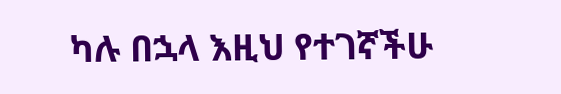ካሉ በኋላ እዚህ የተገኛችሁ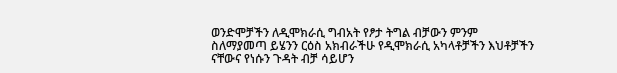ወንድሞቻችን ለዲሞክራሲ ግብአት የፆታ ትግል ብቻውን ምንም ስለማያመጣ ይሄንን ርዕስ አክብራችሁ የዲሞክራሲ አካላቶቻችን እህቶቻችን ናቸውና የነሱን ጉዳት ብቻ ሳይሆን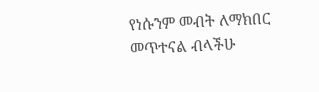የነሱንም መብት ለማክበር መጥተናል ብላችሁ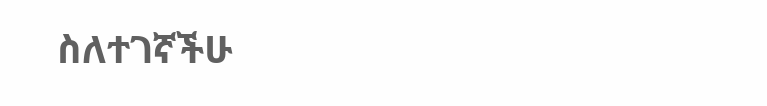ስለተገኛችሁ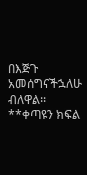በእጅጉ አመሰግናችኋለሁ ብለዋል፡፡
**ቀጣዩን ክፍል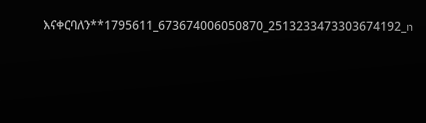እናቀርባለን**1795611_673674006050870_2513233473303674192_n